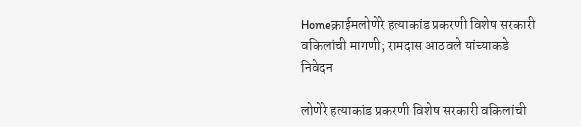Homeक्राईमलोणेरे हत्याकांड प्रकरणी विशेष सरकारी वकिलांची मागणी; रामदास आठवले यांच्याकडे निवेदन

लोणेरे हत्याकांड प्रकरणी विशेष सरकारी वकिलांची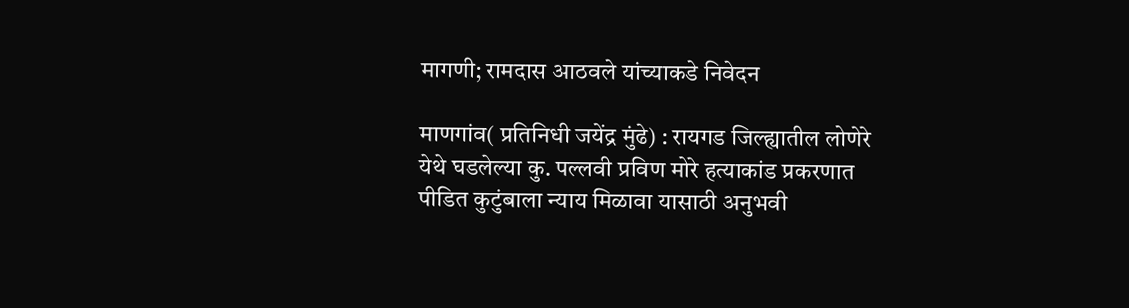मागणी; रामदास आठवले यांच्याकडे निवेदन

माणगांव( प्रतिनिधी जयेंद्र मुंढे) : रायगड जिल्ह्यातील लोणेरे येथे घडलेल्या कु. पल्लवी प्रविण मोरे हत्याकांड प्रकरणात पीडित कुटुंबाला न्याय मिळावा यासाठी अनुभवी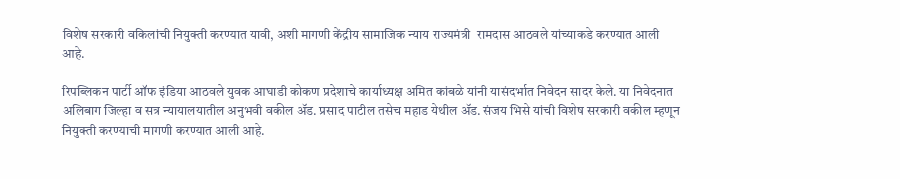विशेष सरकारी वकिलांची नियुक्ती करण्यात यावी, अशी मागणी केंद्रीय सामाजिक न्याय राज्यमंत्री  रामदास आठवले यांच्याकडे करण्यात आली आहे.

रिपब्लिकन पार्टी ऑफ इंडिया आठवले युवक आघाडी कोकण प्रदेशाचे कार्याध्यक्ष अमित कांबळे यांनी यासंदर्भात निवेदन सादर केले. या निवेदनात अलिबाग जिल्हा व सत्र न्यायालयातील अनुभवी वकील ॲड. प्रसाद पाटील तसेच महाड येथील ॲड. संजय भिसे यांची विशेष सरकारी वकील म्हणून नियुक्ती करण्याची मागणी करण्यात आली आहे.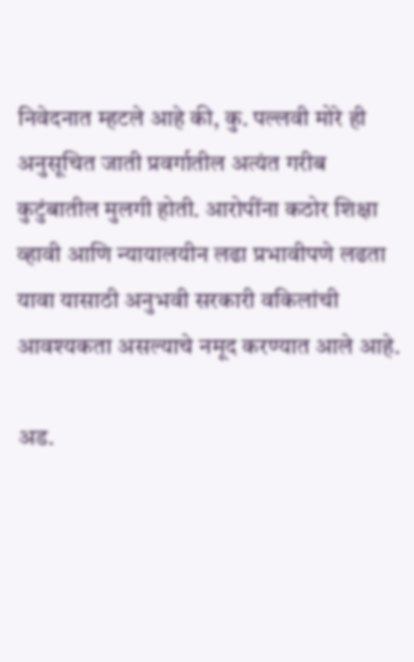निवेदनात म्हटले आहे की, कु. पल्लवी मोरे ही अनुसूचित जाती प्रवर्गातील अत्यंत गरीब कुटुंबातील मुलगी होती. आरोपींना कठोर शिक्षा व्हावी आणि न्यायालयीन लढा प्रभावीपणे लढता यावा यासाठी अनुभवी सरकारी वकिलांची आवश्यकता असल्याचे नमूद करण्यात आले आहे.

अड.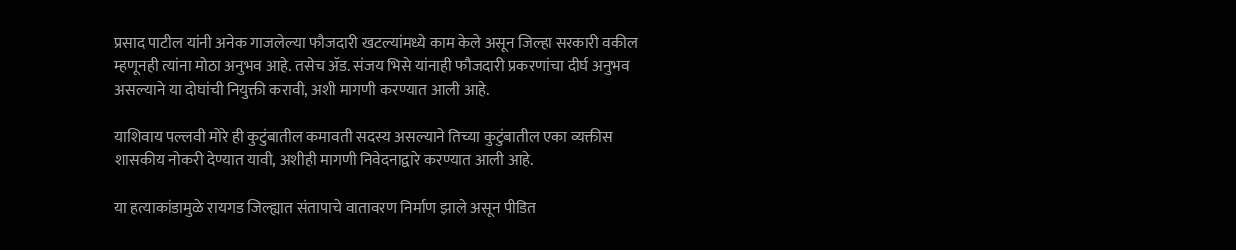प्रसाद पाटील यांनी अनेक गाजलेल्या फौजदारी खटल्यांमध्ये काम केले असून जिल्हा सरकारी वकील म्हणूनही त्यांना मोठा अनुभव आहे. तसेच ॲड. संजय भिसे यांनाही फौजदारी प्रकरणांचा दीर्घ अनुभव असल्याने या दोघांची नियुक्ती करावी, अशी मागणी करण्यात आली आहे.

याशिवाय पल्लवी मोरे ही कुटुंबातील कमावती सदस्य असल्याने तिच्या कुटुंबातील एका व्यक्तीस शासकीय नोकरी देण्यात यावी, अशीही मागणी निवेदनाद्वारे करण्यात आली आहे.

या हत्याकांडामुळे रायगड जिल्ह्यात संतापाचे वातावरण निर्माण झाले असून पीडित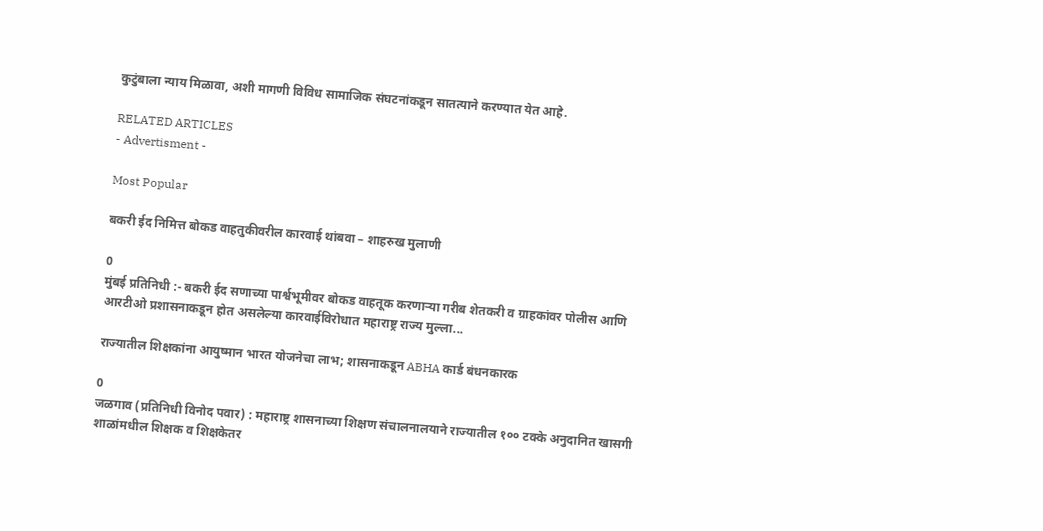कुटुंबाला न्याय मिळावा, अशी मागणी विविध सामाजिक संघटनांकडून सातत्याने करण्यात येत आहे.

RELATED ARTICLES
- Advertisment -

Most Popular

बकरी ईद निमित्त बोकड वाहतुकीवरील कारवाई थांबवा – शाहरुख मुलाणी

0
मुंबई प्रतिनिधी :- बकरी ईद सणाच्या पार्श्वभूमीवर बोकड वाहतूक करणाऱ्या गरीब शेतकरी व ग्राहकांवर पोलीस आणि आरटीओ प्रशासनाकडून होत असलेल्या कारवाईविरोधात महाराष्ट्र राज्य मुल्ला...

राज्यातील शिक्षकांना आयुष्मान भारत योजनेचा लाभ; शासनाकडून ABHA कार्ड बंधनकारक

0
जळगाव (प्रतिनिधी विनोद पवार) : महाराष्ट्र शासनाच्या शिक्षण संचालनालयाने राज्यातील १०० टक्के अनुदानित खासगी शाळांमधील शिक्षक व शिक्षकेतर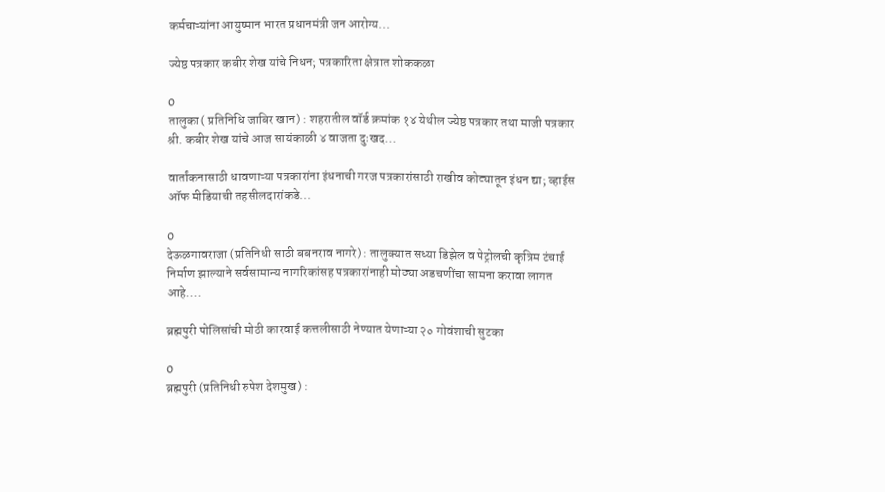कर्मचाऱ्यांना आयुष्मान भारत प्रधानमंत्री जन आरोग्य...

ज्येष्ठ पत्रकार कबीर शेख यांचे निधन; पत्रकारिता क्षेत्रात शोककळा

0
तालुका( प्रतिनिधि जाबिर खान) : शहरातील वॉर्ड क्रमांक १४ येथील ज्येष्ठ पत्रकार तथा माजी पत्रकार श्री. कबीर शेख यांचे आज सायंकाळी ४ वाजता दुःखद...

वार्तांकनासाठी धावणाऱ्या पत्रकारांना इंधनाची गरज पत्रकारांसाठी राखीव कोट्यातून इंधन द्या; व्हाईस ऑफ मीडियाची तहसीलदारांकडे...

0
देऊळगावराजा (प्रतिनिधी साठी बबनराव नागरे) : तालुक्यात सध्या डिझेल व पेट्रोलची कृत्रिम टंचाई निर्माण झाल्याने सर्वसामान्य नागरिकांसह पत्रकारांनाही मोठ्या अडचणींचा सामना करावा लागत आहे....

ब्रह्मपुरी पोलिसांची मोठी कारवाई कत्तलीसाठी नेण्यात येणाऱ्या २० गोवंशाची सुटका

0
ब्रह्मपुरी (प्रतिनिधी रुपेश देशमुख) :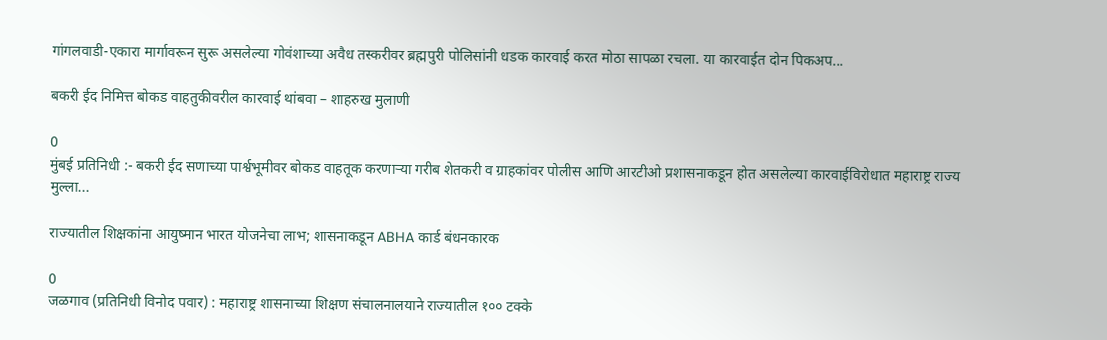गांगलवाडी-एकारा मार्गावरून सुरू असलेल्या गोवंशाच्या अवैध तस्करीवर ब्रह्मपुरी पोलिसांनी धडक कारवाई करत मोठा सापळा रचला. या कारवाईत दोन पिकअप...

बकरी ईद निमित्त बोकड वाहतुकीवरील कारवाई थांबवा – शाहरुख मुलाणी

0
मुंबई प्रतिनिधी :- बकरी ईद सणाच्या पार्श्वभूमीवर बोकड वाहतूक करणाऱ्या गरीब शेतकरी व ग्राहकांवर पोलीस आणि आरटीओ प्रशासनाकडून होत असलेल्या कारवाईविरोधात महाराष्ट्र राज्य मुल्ला...

राज्यातील शिक्षकांना आयुष्मान भारत योजनेचा लाभ; शासनाकडून ABHA कार्ड बंधनकारक

0
जळगाव (प्रतिनिधी विनोद पवार) : महाराष्ट्र शासनाच्या शिक्षण संचालनालयाने राज्यातील १०० टक्के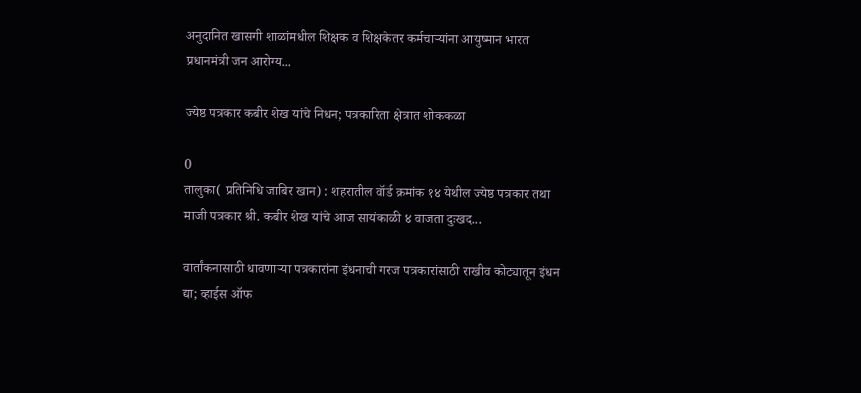अनुदानित खासगी शाळांमधील शिक्षक व शिक्षकेतर कर्मचाऱ्यांना आयुष्मान भारत प्रधानमंत्री जन आरोग्य...

ज्येष्ठ पत्रकार कबीर शेख यांचे निधन; पत्रकारिता क्षेत्रात शोककळा

0
तालुका( प्रतिनिधि जाबिर खान) : शहरातील वॉर्ड क्रमांक १४ येथील ज्येष्ठ पत्रकार तथा माजी पत्रकार श्री. कबीर शेख यांचे आज सायंकाळी ४ वाजता दुःखद...

वार्तांकनासाठी धावणाऱ्या पत्रकारांना इंधनाची गरज पत्रकारांसाठी राखीव कोट्यातून इंधन द्या; व्हाईस ऑफ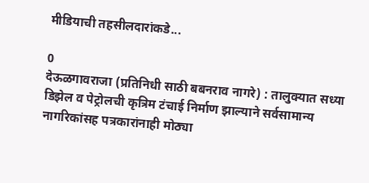मीडियाची तहसीलदारांकडे...

0
देऊळगावराजा (प्रतिनिधी साठी बबनराव नागरे) : तालुक्यात सध्या डिझेल व पेट्रोलची कृत्रिम टंचाई निर्माण झाल्याने सर्वसामान्य नागरिकांसह पत्रकारांनाही मोठ्या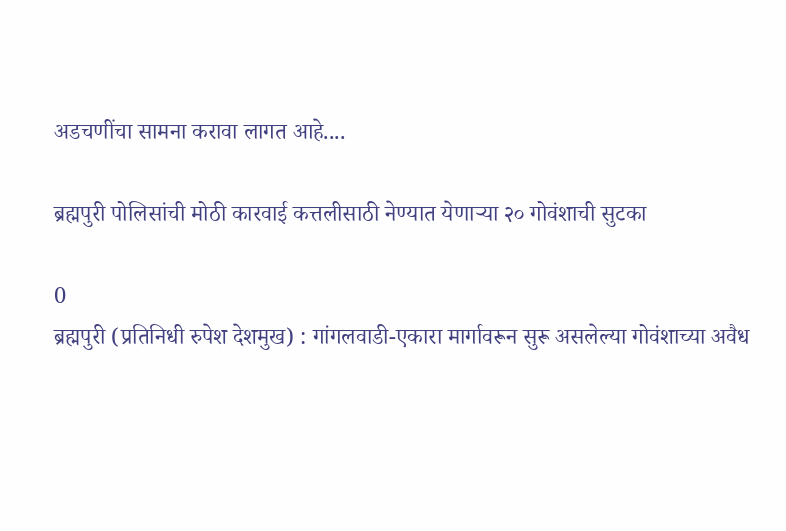अडचणींचा सामना करावा लागत आहे....

ब्रह्मपुरी पोलिसांची मोठी कारवाई कत्तलीसाठी नेण्यात येणाऱ्या २० गोवंशाची सुटका

0
ब्रह्मपुरी (प्रतिनिधी रुपेश देशमुख) : गांगलवाडी-एकारा मार्गावरून सुरू असलेल्या गोवंशाच्या अवैध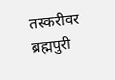तस्करीवर ब्रह्मपुरी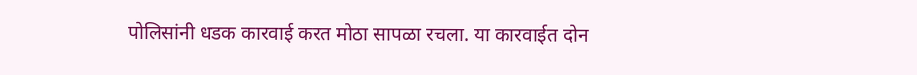पोलिसांनी धडक कारवाई करत मोठा सापळा रचला. या कारवाईत दोन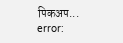पिकअप...
error: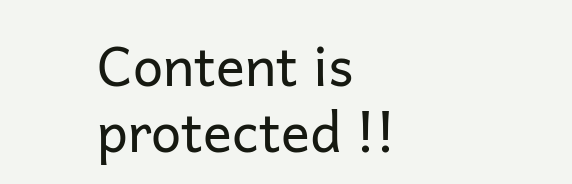Content is protected !!